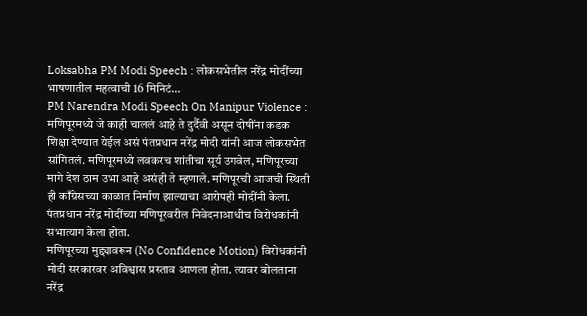Loksabha PM Modi Speech : लोकसभेतील नरेंद्र मोदींच्या भाषणातील महत्वाची 16 मिनिटं...
PM Narendra Modi Speech On Manipur Violence : मणिपूरमध्ये जे काही चाललं आहे ते दुर्दैवी असून दोषींना कडक शिक्षा देण्यात येईल असं पंतप्रधान नरेंद्र मोदी यांनी आज लोकसभेत सांगितलं. मणिपूरमध्ये लवकरच शांतीचा सूर्य उगवेल, मणिपूरच्या मागे देश ठाम उभा आहे असंही ते म्हणाले. मणिपूरची आजची स्थिती ही काँग्रेसच्या काळात निर्माण झाल्याचा आरोपही मोदींनी केला. पंतप्रधान नरेंद्र मोदींच्या मणिपूरवरील निवेदनाआधीच विरोधकांनी सभात्याग केला होता.
मणिपूरच्या मुद्द्यावरून (No Confidence Motion) विरोधकांनी मोदी सरकारवर अविश्वास प्रस्ताव आणला होता. त्यावर बोलताना नरेंद्र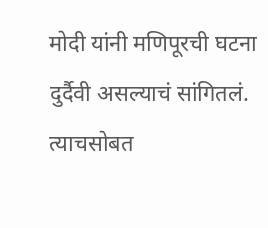मोदी यांनी मणिपूरची घटना दुर्दैवी असल्याचं सांगितलं. त्याचसोबत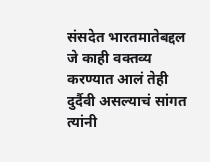संसदेत भारतमातेबद्दल जे काही वक्तव्य करण्यात आलं तेही दुर्दैवी असल्याचं सांगत त्यांनी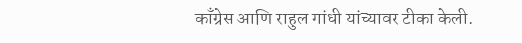काँग्रेस आणि राहुल गांधी यांच्यावर टीका केली.